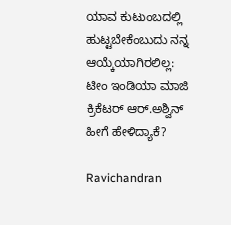ಯಾವ ಕುಟುಂಬದಲ್ಲಿ ಹುಟ್ಟಬೇಕೆಂಬುದು ನನ್ನ ಆಯ್ಕೆಯಾಗಿರಲಿಲ್ಲ: ಟೀಂ ಇಂಡಿಯಾ ಮಾಜಿ ಕ್ರಿಕೆಟರ್ ಆರ್‌.ಅಶ್ವಿನ್‌ ಹೀಗೆ ಹೇಳಿದ್ಯಾಕೆ?

Ravichandran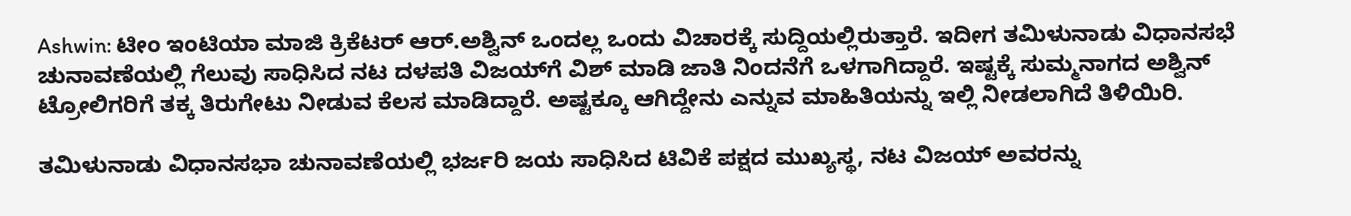Ashwin: ಟೀಂ ಇಂಟಿಯಾ ಮಾಜಿ ಕ್ರಿಕೆಟರ್ ಆರ್‌.ಅಶ್ವಿನ್‌ ಒಂದಲ್ಲ ಒಂದು ವಿಚಾರಕ್ಕೆ ಸುದ್ದಿಯಲ್ಲಿರುತ್ತಾರೆ. ಇದೀಗ ತಮಿಳುನಾಡು ವಿಧಾನಸಭೆ ಚುನಾವಣೆಯಲ್ಲಿ ಗೆಲುವು ಸಾಧಿಸಿದ ನಟ ದಳಪತಿ ವಿಜಯ್‌ಗೆ ವಿಶ್ ಮಾಡಿ ಜಾತಿ ನಿಂದನೆಗೆ ಒಳಗಾಗಿದ್ದಾರೆ. ಇಷ್ಟಕ್ಕೆ ಸುಮ್ಮನಾಗದ ಅಶ್ವಿನ್‌ ಟ್ರೋಲಿಗರಿಗೆ ತಕ್ಕ ತಿರುಗೇಟು ನೀಡುವ ಕೆಲಸ ಮಾಡಿದ್ದಾರೆ. ಅಷ್ಟಕ್ಕೂ ಆಗಿದ್ದೇನು ಎನ್ನುವ ಮಾಹಿತಿಯನ್ನು ಇಲ್ಲಿ ನೀಡಲಾಗಿದೆ ತಿಳಿಯಿರಿ.

ತಮಿಳುನಾಡು ವಿಧಾನಸಭಾ ಚುನಾವಣೆಯಲ್ಲಿ ಭರ್ಜರಿ ಜಯ ಸಾಧಿಸಿದ ಟಿವಿಕೆ ಪಕ್ಷದ ಮುಖ್ಯಸ್ಥ, ನಟ ವಿಜಯ್ ಅವರನ್ನು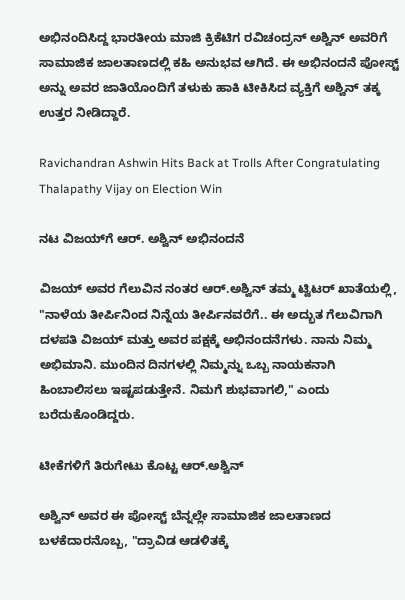ಅಭಿನಂದಿಸಿದ್ದ ಭಾರತೀಯ ಮಾಜಿ ಕ್ರಿಕೆಟಿಗ ರವಿಚಂದ್ರನ್ ಅಶ್ವಿನ್ ಅವರಿಗೆ ಸಾಮಾಜಿಕ ಜಾಲತಾಣದಲ್ಲಿ ಕಹಿ ಅನುಭವ ಆಗಿದೆ. ಈ ಅಭಿನಂದನೆ ಪೋಸ್ಟ್ ಅನ್ನು ಅವರ ಜಾತಿಯೊಂದಿಗೆ ತಳುಕು ಹಾಕಿ ಟೀಕಿಸಿದ ವ್ಯಕ್ತಿಗೆ ಅಶ್ವಿನ್ ತಕ್ಕ ಉತ್ತರ ನೀಡಿದ್ದಾರೆ.

Ravichandran Ashwin Hits Back at Trolls After Congratulating Thalapathy Vijay on Election Win

ನಟ ವಿಜಯ್‌ಗೆ ಆರ್‌. ಅಶ್ವಿನ್ ಅಭಿನಂದನೆ

ವಿಜಯ್ ಅವರ ಗೆಲುವಿನ ನಂತರ ಆರ್‌.ಅಶ್ವಿನ್ ತಮ್ಮ ಟ್ವಿಟರ್ ಖಾತೆಯಲ್ಲಿ, "ನಾಳೆಯ ತೀರ್ಪಿನಿಂದ ನಿನ್ನೆಯ ತೀರ್ಪಿನವರೆಗೆ.. ಈ ಅದ್ಭುತ ಗೆಲುವಿಗಾಗಿ ದಳಪತಿ ವಿಜಯ್ ಮತ್ತು ಅವರ ಪಕ್ಷಕ್ಕೆ ಅಭಿನಂದನೆಗಳು. ನಾನು ನಿಮ್ಮ ಅಭಿಮಾನಿ. ಮುಂದಿನ ದಿನಗಳಲ್ಲಿ ನಿಮ್ಮನ್ನು ಒಬ್ಬ ನಾಯಕನಾಗಿ ಹಿಂಬಾಲಿಸಲು ಇಷ್ಟಪಡುತ್ತೇನೆ. ನಿಮಗೆ ಶುಭವಾಗಲಿ," ಎಂದು ಬರೆದುಕೊಂಡಿದ್ದರು.

ಟೀಕೆಗಳಿಗೆ ತಿರುಗೇಟು ಕೊಟ್ಟ ಆರ್‌.ಅಶ್ವಿನ್

ಅಶ್ವಿನ್ ಅವರ ಈ ಪೋಸ್ಟ್ ಬೆನ್ನಲ್ಲೇ ಸಾಮಾಜಿಕ ಜಾಲತಾಣದ ಬಳಕೆದಾರನೊಬ್ಬ, "ದ್ರಾವಿಡ ಆಡಳಿತಕ್ಕೆ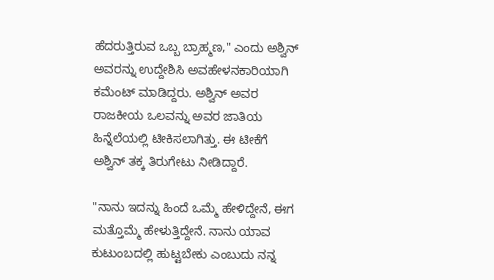ಹೆದರುತ್ತಿರುವ ಒಬ್ಬ ಬ್ರಾಹ್ಮಣ," ಎಂದು ಅಶ್ವಿನ್ ಅವರನ್ನು ಉದ್ದೇಶಿಸಿ ಅವಹೇಳನಕಾರಿಯಾಗಿ ಕಮೆಂಟ್ ಮಾಡಿದ್ದರು. ಅಶ್ವಿನ್ ಅವರ ರಾಜಕೀಯ ಒಲವನ್ನು ಅವರ ಜಾತಿಯ ಹಿನ್ನೆಲೆಯಲ್ಲಿ ಟೀಕಿಸಲಾಗಿತ್ತು. ಈ ಟೀಕೆಗೆ ಅಶ್ವಿನ್ ತಕ್ಕ ತಿರುಗೇಟು ನೀಡಿದ್ದಾರೆ.

"ನಾನು ಇದನ್ನು ಹಿಂದೆ ಒಮ್ಮೆ ಹೇಳಿದ್ದೇನೆ, ಈಗ ಮತ್ತೊಮ್ಮೆ ಹೇಳುತ್ತಿದ್ದೇನೆ. ನಾನು ಯಾವ ಕುಟುಂಬದಲ್ಲಿ ಹುಟ್ಟಬೇಕು ಎಂಬುದು ನನ್ನ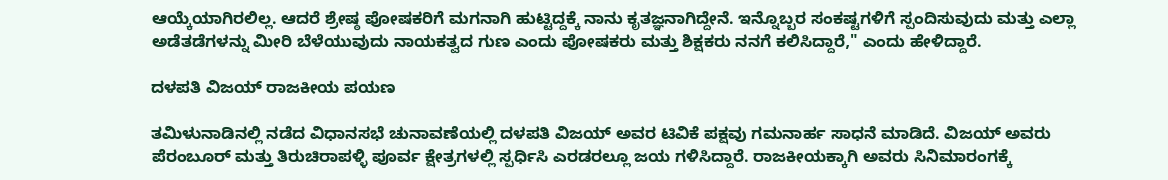ಆಯ್ಕೆಯಾಗಿರಲಿಲ್ಲ. ಆದರೆ ಶ್ರೇಷ್ಠ ಪೋಷಕರಿಗೆ ಮಗನಾಗಿ ಹುಟ್ಟಿದ್ದಕ್ಕೆ ನಾನು ಕೃತಜ್ಞನಾಗಿದ್ದೇನೆ. ಇನ್ನೊಬ್ಬರ ಸಂಕಷ್ಟಗಳಿಗೆ ಸ್ಪಂದಿಸುವುದು ಮತ್ತು ಎಲ್ಲಾ ಅಡೆತಡೆಗಳನ್ನು ಮೀರಿ ಬೆಳೆಯುವುದು ನಾಯಕತ್ವದ ಗುಣ ಎಂದು ಪೋಷಕರು ಮತ್ತು ಶಿಕ್ಷಕರು ನನಗೆ ಕಲಿಸಿದ್ದಾರೆ," ಎಂದು ಹೇಳಿದ್ದಾರೆ.

ದಳಪತಿ ವಿಜಯ್ ರಾಜಕೀಯ ಪಯಣ

ತಮಿಳುನಾಡಿನಲ್ಲಿ ನಡೆದ ವಿಧಾನಸಭೆ ಚುನಾವಣೆಯಲ್ಲಿ ದಳಪತಿ ವಿಜಯ್ ಅವರ ಟಿವಿಕೆ ಪಕ್ಷವು ಗಮನಾರ್ಹ ಸಾಧನೆ ಮಾಡಿದೆ. ವಿಜಯ್ ಅವರು ಪೆರಂಬೂರ್ ಮತ್ತು ತಿರುಚಿರಾಪಳ್ಳಿ ಪೂರ್ವ ಕ್ಷೇತ್ರಗಳಲ್ಲಿ ಸ್ಪರ್ಧಿಸಿ ಎರಡರಲ್ಲೂ ಜಯ ಗಳಿಸಿದ್ದಾರೆ. ರಾಜಕೀಯಕ್ಕಾಗಿ ಅವರು ಸಿನಿಮಾರಂಗಕ್ಕೆ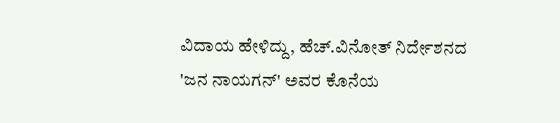ವಿದಾಯ ಹೇಳಿದ್ದು, ಹೆಚ್.ವಿನೋತ್ ನಿರ್ದೇಶನದ 'ಜನ ನಾಯಗನ್' ಅವರ ಕೊನೆಯ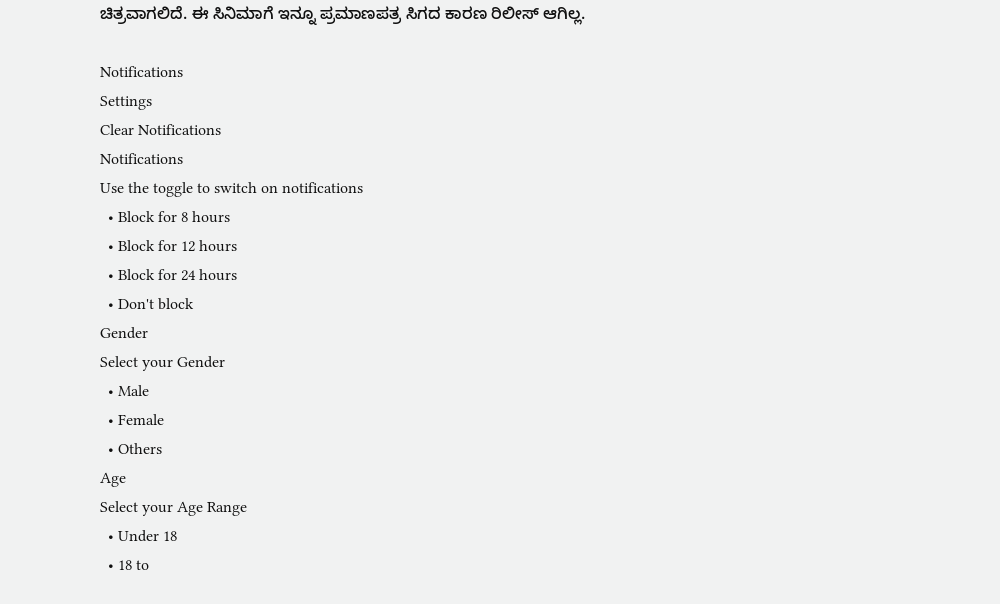ಚಿತ್ರವಾಗಲಿದೆ. ಈ ಸಿನಿಮಾಗೆ ಇನ್ನೂ ಪ್ರಮಾಣಪತ್ರ ಸಿಗದ ಕಾರಣ ರಿಲೀಸ್‌ ಆಗಿಲ್ಲ.

Notifications
Settings
Clear Notifications
Notifications
Use the toggle to switch on notifications
  • Block for 8 hours
  • Block for 12 hours
  • Block for 24 hours
  • Don't block
Gender
Select your Gender
  • Male
  • Female
  • Others
Age
Select your Age Range
  • Under 18
  • 18 to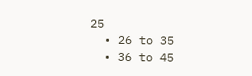25
  • 26 to 35
  • 36 to 45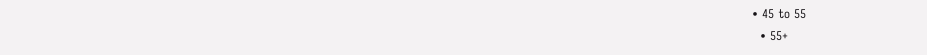• 45 to 55
  • 55+